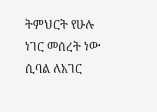ትምህርት የሁሉ ነገር መሰረት ነው ሲባል ለአገር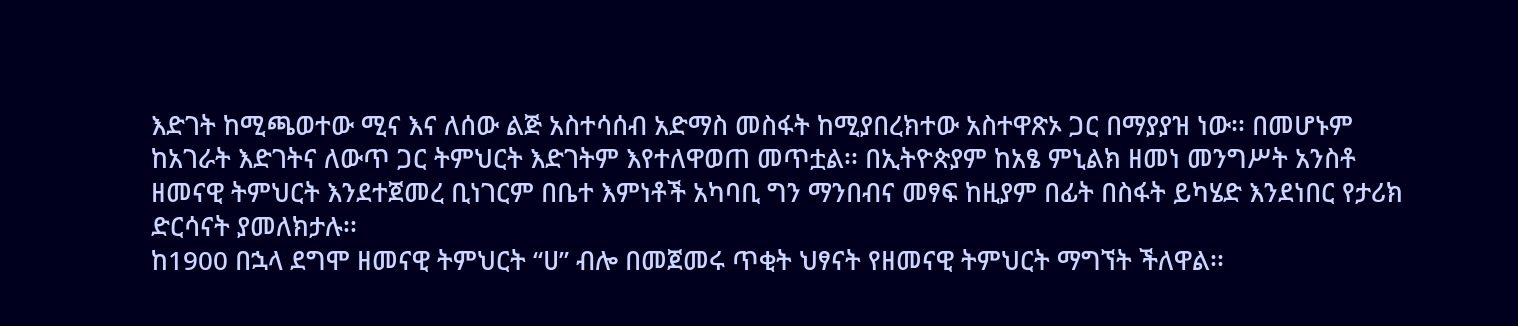እድገት ከሚጫወተው ሚና እና ለሰው ልጅ አስተሳሰብ አድማስ መስፋት ከሚያበረክተው አስተዋጽኦ ጋር በማያያዝ ነው፡፡ በመሆኑም ከአገራት እድገትና ለውጥ ጋር ትምህርት እድገትም እየተለዋወጠ መጥቷል፡፡ በኢትዮጵያም ከአፄ ምኒልክ ዘመነ መንግሥት አንስቶ ዘመናዊ ትምህርት እንደተጀመረ ቢነገርም በቤተ እምነቶች አካባቢ ግን ማንበብና መፃፍ ከዚያም በፊት በስፋት ይካሄድ እንደነበር የታሪክ ድርሳናት ያመለክታሉ፡፡
ከ1900 በኋላ ደግሞ ዘመናዊ ትምህርት “ሀ” ብሎ በመጀመሩ ጥቂት ህፃናት የዘመናዊ ትምህርት ማግኘት ችለዋል፡፡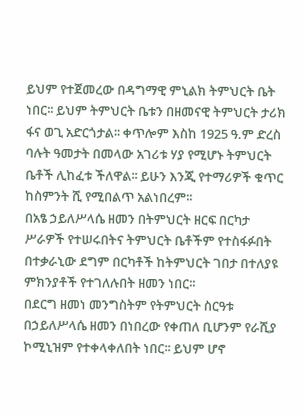ይህም የተጀመረው በዳግማዊ ምኒልክ ትምህርት ቤት ነበር፡፡ ይህም ትምህርት ቤቱን በዘመናዊ ትምህርት ታሪክ ፋና ወጊ አድርጎታል፡፡ ቀጥሎም እስከ 1925 ዓ.ም ድረስ ባሉት ዓመታት በመላው አገሪቱ ሃያ የሚሆኑ ትምህርት ቤቶች ሊከፈቱ ችለዋል፡፡ ይሁን እንጂ የተማሪዎች ቁጥር ከስምንት ሺ የሚበልጥ አልነበረም፡፡
በአፄ ኃይለሥላሴ ዘመን በትምህርት ዘርፍ በርካታ ሥራዎች የተሠሩበትና ትምህርት ቤቶችም የተስፋፉበት በተቃራኒው ደግም በርካቶች ከትምህርት ገበታ በተለያዩ ምክንያቶች የተገለሉበት ዘመን ነበር፡፡
በደርግ ዘመነ መንግስትም የትምህርት ስርዓቱ በኃይለሥላሴ ዘመን በነበረው የቀጠለ ቢሆንም የራሺያ ኮሚኒዝም የተቀላቀለበት ነበር፡፡ ይህም ሆኖ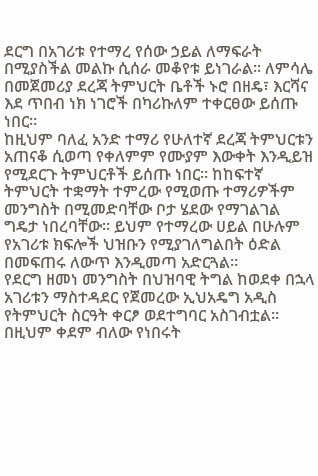ደርግ በአገሪቱ የተማረ የሰው ኃይል ለማፍራት በሚያስችል መልኩ ሲሰራ መቆየቱ ይነገራል፡፡ ለምሳሌ በመጀመሪያ ደረጃ ትምህርት ቤቶች ኑሮ በዘዴ፣ እርሻና እደ ጥበብ ነክ ነገሮች በካሪኩለም ተቀርፀው ይሰጡ ነበር፡፡
ከዚህም ባለፈ አንድ ተማሪ የሁለተኛ ደረጃ ትምህርቱን አጠናቆ ሲወጣ የቀለምም የሙያም እውቀት እንዲይዝ የሚደርጉ ትምህርቶች ይሰጡ ነበር፡፡ ከከፍተኛ ትምህርት ተቋማት ተምረው የሚወጡ ተማሪዎችም መንግስት በሚመድባቸው ቦታ ሄደው የማገልገል ግዴታ ነበረባቸው፡፡ ይህም የተማረው ሀይል በሁሉም የአገሪቱ ክፍሎች ህዝቡን የሚያገለግልበት ዕድል በመፍጠሩ ለውጥ እንዲመጣ አድርጓል፡፡
የደርግ ዘመነ መንግስት በህዝባዊ ትግል ከወደቀ በኋላ አገሪቱን ማስተዳደር የጀመረው ኢህአዴግ አዲስ የትምህርት ስርዓት ቀርፆ ወደተግባር አስገብቷል፡፡ በዚህም ቀደም ብለው የነበሩት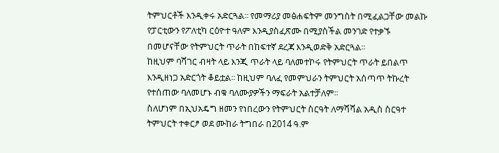ትምህርቶች እንዲቀሩ አድርጓል፡፡ የመማሪያ መፅሐፍትም መንግስት በሚፈልጋቸው መልኩ የፓርቲውን የፖለቲካ ርዕዮተ ዓለም እንዲያስፈጽሙ በሚያስችል መንገድ የተቃኙ በመሆናቸው የትምህርት ጥራት በከፍተኛ ደረጃ እንዲወድቅ አድርጓል፡፡
ከዚህም ባሻገር ብዛት ላይ እንጂ ጥራት ላይ ባለመተኮሩ የትምህርት ጥራት ይበልጥ እንዲዘነጋ አድርጎት ቆይቷል፡፡ ከዚህም ባለፈ የመምህራን ትምህርት አሰጣጥ ትኩረት የተሰጠው ባለመሆኑ ብቁ ባለሙያዎችን ማፍራት አልተቻለም፡፡
ስለሆነም በኢህአዴግ ዘመን የነበረውን የትምህርት ስርዓት ለማሻሻል አዲስ ስርዓተ ትምህርት ተቀርፆ ወደ ሙከራ ትግበራ በ2014 ዓ.ም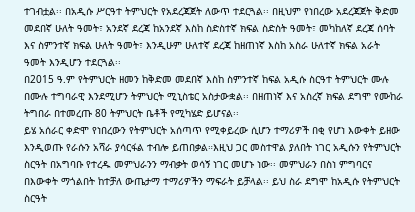ተገብቷል፡፡ በአዲሱ ሥርዓተ ትምህርት የአደረጃጀት ለውጥ ተደርጓል፡፡ በዚህም የነበረው አደረጃጀት ቅድመ መደበኛ ሁለት ዓመት፣ አንደኛ ደረጃ ከአንደኛ እስከ ስድስተኛ ክፍል ስድስት ዓመት፣ መካከለኛ ደረጃ ሰባት እና ስምንተኛ ክፍል ሁለት ዓመት፣ እንዲሁም ሁለተኛ ደረጃ ከዘጠነኛ እስከ አስራ ሁለተኛ ክፍል አራት ዓመት እንዲሆን ተደርጓል፡፡
በ2015 ዓ.ም የትምህርት ዘመን ከቅድመ መደበኛ እስከ ስምንተኛ ከፍል አዲሱ ስርዓተ ትምህርት ሙሉ በሙሉ ተግባራዊ እንደሚሆን ትምህርት ሚኒስቴር አስታውቋል፡፡ በዘጠነኛ እና አስረኛ ክፍል ደግሞ የሙከራ ትግበራ በተመረጡ 80 ትምህርት ቤቶች የሚካሄድ ይሆናል፡፡
ይሄ አሰራር ቀድሞ የነበረውን የትምህርት አሰጣጥ የሚቀይረው ሲሆን ተማሪዎች በቂ የሆነ እውቀት ይዘው እንዲወጡ የራሱን አሻራ ያሳርፋል ተብሎ ይጠበቃል።እዚህ ጋር መስተዋል ያለበት ነገር አዲሱን የትምህርት ስርዓት በአግባቡ የተረዱ መምህራንን ማብቃት ወሳኝ ነገር መሆኑ ነው፡፡ መምህራን በስነ ምግባርና በእውቀት ማጎልበት ከተቻለ ውጤታማ ተማሪዎችን ማፍራት ይቻላል፡፡ ይህ ስራ ደግሞ ከአዲሱ የትምህርት ስርዓት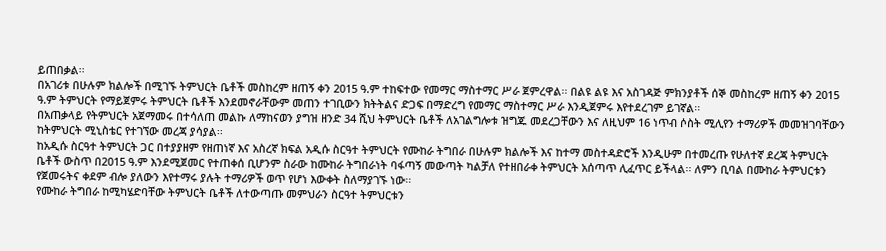ይጠበቃል፡፡
በአገሪቱ በሁሉም ክልሎች በሚገኙ ትምህርት ቤቶች መስከረም ዘጠኝ ቀን 2015 ዓ.ም ተከፍተው የመማር ማስተማር ሥራ ጀምረዋል፡፡ በልዩ ልዩ እና አስገዳጅ ምክንያቶች ሰኞ መስከረም ዘጠኝ ቀን 2015 ዓ.ም ትምህርት የማይጀምሩ ትምህርት ቤቶች እንደመኖራቸውም መጠን ተገቢውን ክትትልና ድጋፍ በማድረግ የመማር ማስተማር ሥራ እንዲጀምሩ እየተደረገም ይገኛል፡፡
በአጠቃላይ የትምህርት አጀማመሩ በተሳለጠ መልኩ ለማከናወን ያግዝ ዘንድ 34 ሺህ ትምህርት ቤቶች ለአገልግሎቱ ዝግጁ መደረጋቸውን እና ለዚህም 16 ነጥብ ሶስት ሚሊየን ተማሪዎች መመዝገባቸውን ከትምህርት ሚኒስቴር የተገኘው መረጃ ያሳያል፡፡
ከአዲሱ ስርዓተ ትምህርት ጋር በተያያዘም የዘጠነኛ እና አስረኛ ክፍል አዲሱ ስርዓተ ትምህርት የሙከራ ትግበራ በሁሉም ክልሎች እና ከተማ መስተዳድሮች እንዲሁም በተመረጡ የሁለተኛ ደረጃ ትምህርት ቤቶች ውስጥ በ2015 ዓ.ም እንደሚጀመር የተጠቀሰ ቢሆንም ስራው ከሙከራ ትግበራነት ባፋጣኝ መውጣት ካልቻለ የተዘበራቀ ትምህርት አሰጣጥ ሊፈጥር ይችላል፡፡ ለምን ቢባል በሙከራ ትምህርቱን የጀመሩትና ቀደም ብሎ ያለውን እየተማሩ ያሉት ተማሪዎች ወጥ የሆነ እውቀት ስለማያገኙ ነው፡፡
የሙከራ ትግበራ ከሚካሄድባቸው ትምህርት ቤቶች ለተውጣጡ መምህራን ስርዓተ ትምህርቱን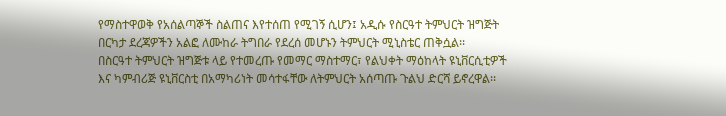የማስተዋወቅ የአሰልጣኞች ስልጠና እየተሰጠ የሚገኝ ሲሆን፤ አዲሱ የስርዓተ ትምህርት ዝግጅት በርካታ ደረጃዎችን አልፎ ለሙከራ ትግበራ የደረሰ መሆኑን ትምህርት ሚኒስቴር ጠቅሷል፡፡
በስርዓተ ትምህርት ዝግጅቱ ላይ የተመረጡ የመማር ማስተማር፣ የልህቀት ማዕከላት ዩኒቨርሲቲዎች እና ካምብሪጅ ዩኒቨርስቲ በአማካሪነት መሳተፋቸው ለትምህርት አሰጣጡ ጉልህ ድርሻ ይኖረዋል፡፡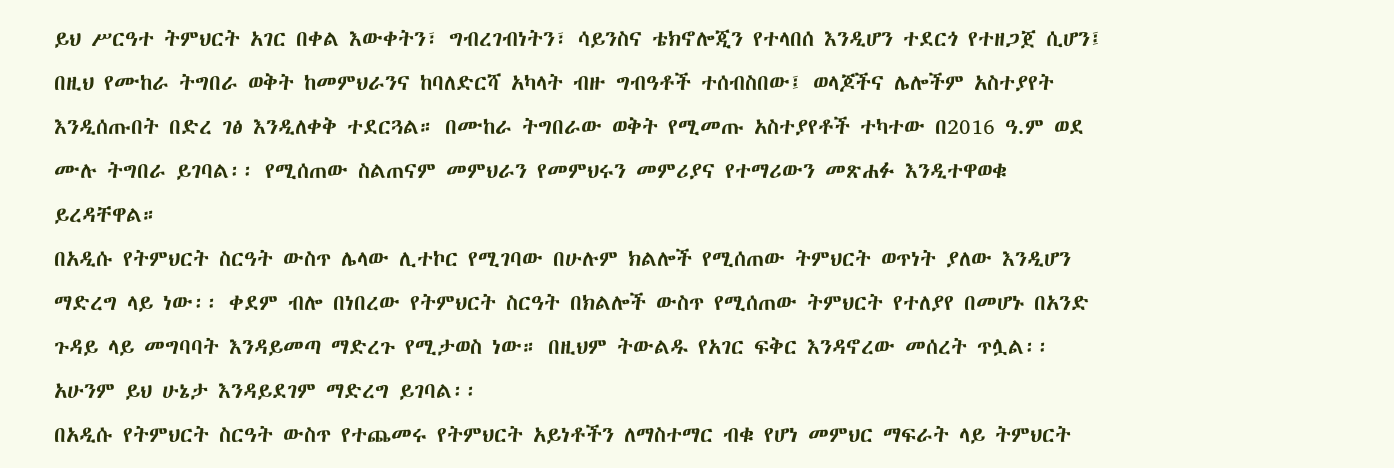ይህ ሥርዓተ ትምህርት አገር በቀል እውቀትን፣ ግብረገብነትን፣ ሳይንስና ቴክኖሎጂን የተላበሰ እንዲሆን ተደርጎ የተዘጋጀ ሲሆን፤ በዚህ የሙከራ ትግበራ ወቅት ከመምህራንና ከባለድርሻ አካላት ብዙ ግብዓቶች ተሰብስበው፤ ወላጆችና ሌሎችም አስተያየት እንዲሰጡበት በድረ ገፅ እንዲለቀቅ ተደርጓል። በሙከራ ትግበራው ወቅት የሚመጡ አስተያየቶች ተካተው በ2016 ዓ.ም ወደ ሙሉ ትግበራ ይገባል፡፡ የሚሰጠው ስልጠናም መምህራን የመምህሩን መምሪያና የተማሪውን መጽሐፉ እንዲተዋወቁ ይረዳቸዋል።
በአዲሱ የትምህርት ስርዓት ውስጥ ሌላው ሊተኮር የሚገባው በሁሉም ክልሎች የሚሰጠው ትምህርት ወጥነት ያለው እንዲሆን ማድረግ ላይ ነው፡፡ ቀደም ብሎ በነበረው የትምህርት ስርዓት በክልሎች ውስጥ የሚሰጠው ትምህርት የተለያየ በመሆኑ በአንድ ጉዳይ ላይ መግባባት እንዳይመጣ ማድረጉ የሚታወስ ነው። በዚህም ትውልዱ የአገር ፍቅር እንዳኖረው መሰረት ጥሏል፡፡ አሁንም ይህ ሁኔታ እንዳይደገም ማድረግ ይገባል፡፡
በአዲሱ የትምህርት ስርዓት ውስጥ የተጨመሩ የትምህርት አይነቶችን ለማስተማር ብቁ የሆነ መምህር ማፍራት ላይ ትምህርት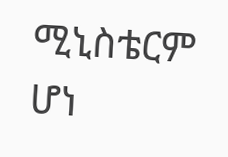ሚኒስቴርም ሆነ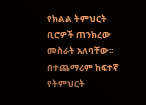የክልል ትምህርት ቢሮዎች ጠንክረው መስራት አለባቸው፡፡
በተጨማሪም ከፍተኛ የትምህርት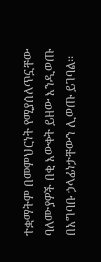ተቋማትም በመምህርነት የሚያሰለጥኗቸው ባለሙያዎች በቂ እውቀት ይዘው እንዲወጡ በአግባቡ ኃላፊነታቸውን ሊወጡ ይገባል፡፡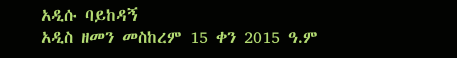አዲሱ ባይከዳኝ
አዲስ ዘመን መስከረም 15 ቀን 2015 ዓ.ም